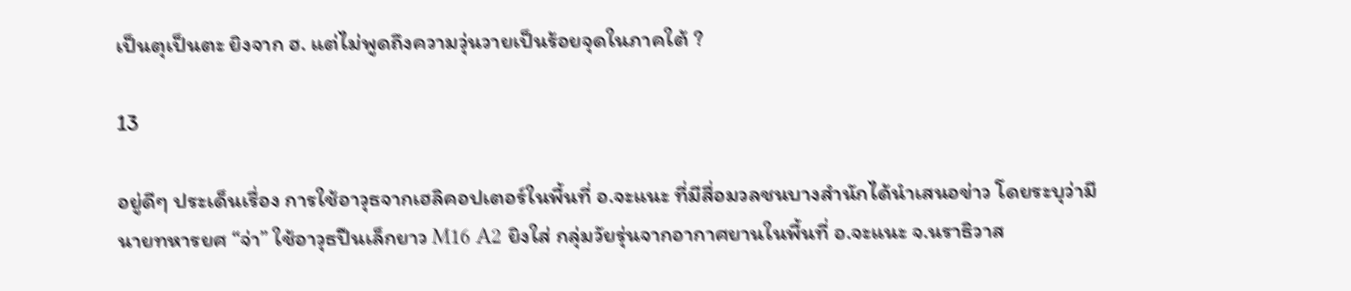เป็นตุเป็นตะ ยิงจาก ฮ. แต่ไม่พูดถึงความวุ่นวายเป็นร้อยจุดในภาคใต้ ?

13

อยู่ดีๆ ประเด็นเรื่อง การใช้อาวุธจากเฮลิคอปเตอร์ในพื้นที่ อ.จะแนะ ที่มีสื่อมวลชนบางสำนักได้นำเสนอข่าว โดยระบุว่ามีนายทหารยศ “จ่า” ใช้อาวุธปืนเล็กยาว M16 A2 ยิงใส่ กลุ่มวัยรุ่นจากอากาศยานในพื้นที่ อ.จะแนะ จ.นราธิวาส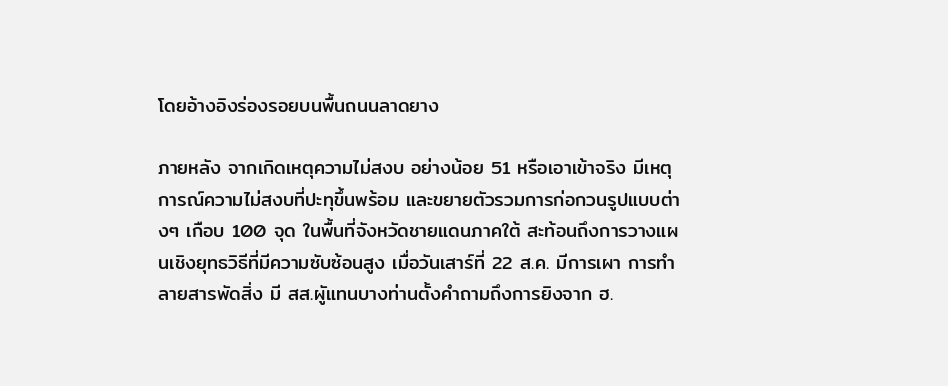โดยอ้างอิงร่องรอยบนพื้นถนนลาดยาง

ภายหลัง จากเกิดเหตุความไม่สงบ อย่างน้อย 51 หรือเอาเข้าจริง มีเหตุการณ์ความไม่สงบที่ปะทุขึ้นพร้อม และขยายตัวรวมการก่อกวนรูปแบบต่างๆ เกือบ 100 จุด ในพื้นที่จังหวัดชายแดนภาคใต้ สะท้อนถึงการวางแผนเชิงยุทธวิธีที่มีความซับซ้อนสูง เมื่อวันเสาร์ที่ 22 ส.ค. มีการเผา การทำลายสารพัดสิ่ง มี สส.ผูัแทนบางท่านตั้งคำถามถึงการยิงจาก ฮ.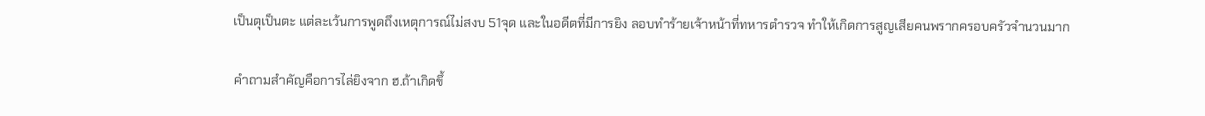เป็นตุเป็นตะ แต่ละเว้นการพูดถึงเหตุการณ์ไม่สงบ 51จุด และในอดีตที่มีการยิง ลอบทำร้ายเจ้าหน้าที่ทหารตำรวจ ทำให้เกิดการสูญเสียคนพรากครอบครัวจำนวนมาก

คำถามสำคัญคือการไล่ยิงจาก ฮ.ถ้าเกิดขึ้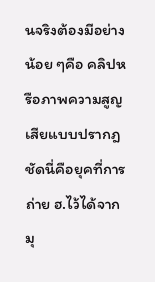นจริงต้องมีอย่างน้อย ๆคือ คลิปหรือภาพความสูญเสียแบบปรากฎชัดนี่คือยุคที่การถ่าย ฮ.ไว้ได้จากมุ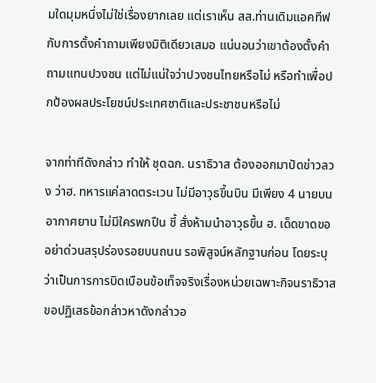มใดมุมหนึ่งไม่ใช่เรื่องยากเลย แต่เราเห็น สส.ท่านเดิมแอคทีฟกับการตั้งคำถามเพียงมิติเดียวเสมอ แน่นอนว่าเขาต้องตั้งคำถามแทนปวงชน แต่ไม่แน่ใจว่าปวงชนไทยหรือไม่ หรือทำเพื่อปกป้องผลประโยชน์ประเทศชาติและประชาชนหรือไม่

จากท่าทีดังกล่าว ทำให้ ชุดฉก. นราธิวาส ต้องออกมาปัดข่าวลวง ว่าฮ. ทหารแค่ลาดตระเวน ไม่มีอาวุธขึ้นบิน มีเพียง 4 นายบนอากาศยาน ไม่มีใครพกปืน ชี้ สั่งห้ามนำอาวุธขึ้น ฮ. เด็ดขาดขออย่าด่วนสรุปร่องรอยบนถนน รอพิสูจน์หลักฐานก่อน โดยระบุว่าเป็นการการบิดเบือนข้อเท็จจริงเรื่องหน่วยเฉพาะกิจนราธิวาส ขอปฏิเสธข้อกล่าวหาดังกล่าวอ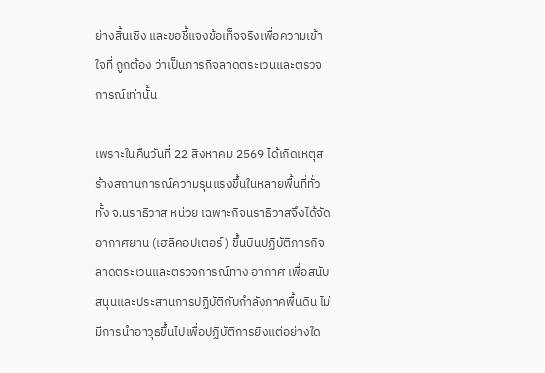ย่างสิ้นเชิง และขอชี้แจงข้อเท็จจริงเพื่อความเข้าใจที่ ถูกต้อง ว่าเป็นภารกิจลาดตระเวนและตรวจการณ์เท่านั้น

เพราะในคืนวันที่ 22 สิงหาคม 2569 ได้เกิดเหตุสร้างสถานการณ์ความรุนแรงขึ้นในหลายพื้นที่ทั่วทั้ง จ.นราธิวาส หน่วย เฉพาะกิจนราธิวาสจึงได้จัดอากาศยาน (เฮลิคอปเตอร์) ขึ้นบินปฏิบัติภารกิจลาดตระเวนและตรวจการณ์ทาง อากาศ เพื่อสนับสนุนและประสานการปฏิบัติกับกำลังภาคพื้นดิน ไม่มีการนำอาวุธขึ้นไปเพื่อปฏิบัติการยิงแต่อย่างใด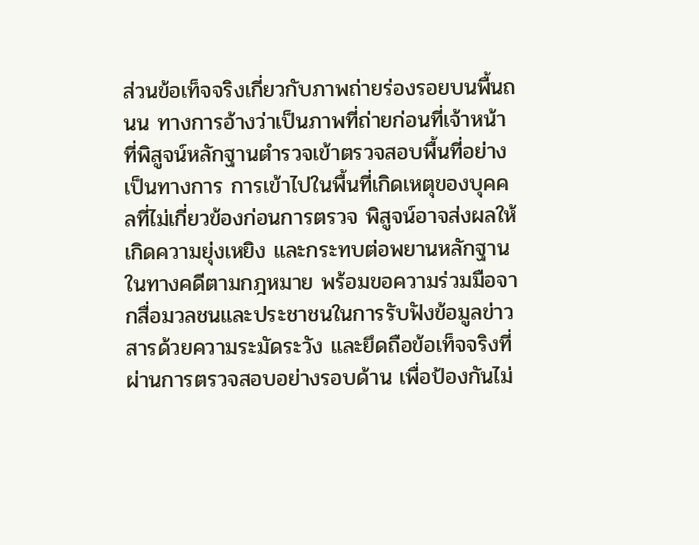ส่วนข้อเท็จจริงเกี่ยวกับภาพถ่ายร่องรอยบนพื้นถนน ทางการอ้างว่าเป็นภาพที่ถ่ายก่อนที่เจ้าหน้าที่พิสูจน์หลักฐานตำรวจเข้าตรวจสอบพื้นที่อย่างเป็นทางการ การเข้าไปในพื้นที่เกิดเหตุของบุคคลที่ไม่เกี่ยวข้องก่อนการตรวจ พิสูจน์อาจส่งผลให้เกิดความยุ่งเหยิง และกระทบต่อพยานหลักฐานในทางคดีตามกฎหมาย พร้อมขอความร่วมมือจากสื่อมวลชนและประชาชนในการรับฟังข้อมูลข่าวสารด้วยความระมัดระวัง และยึดถือข้อเท็จจริงที่ผ่านการตรวจสอบอย่างรอบด้าน เพื่อป้องกันไม่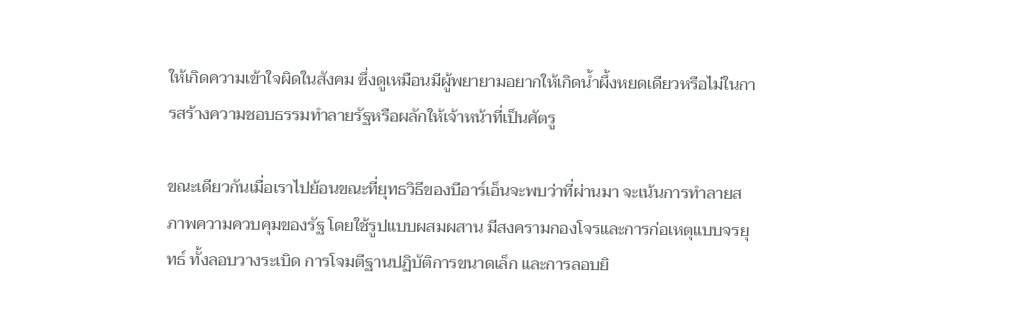ให้เกิดความเข้าใจผิดในสังคม ซึ่งดูเหมือนมีผู้พยายามอยากให้เกิดน้ำผึ้งหยดเดียวหรือไม่ในการสร้างความชอบธรรมทำลายรัฐหรือผลักให้เจ้าหน้าที่เป็นศัตรู

ขณะเดียวกันเมื่อเราไปย้อนขณะที่ยุทธวิธีของบีอาร์เอ็นจะพบว่าที่ผ่านมา จะเน้นการทำลายสภาพความควบคุมของรัฐ โดยใช้รูปแบบผสมผสาน มีสงครามกองโจรและการก่อเหตุแบบจรยุทธ์ ทั้งลอบวางระเบิด การโจมตีฐานปฏิบัติการขนาดเล็ก และการลอบยิ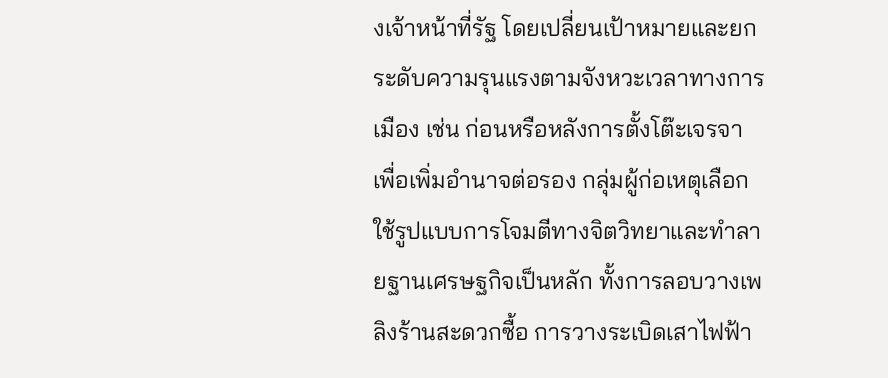งเจ้าหน้าที่รัฐ โดยเปลี่ยนเป้าหมายและยกระดับความรุนแรงตามจังหวะเวลาทางการเมือง เช่น ก่อนหรือหลังการตั้งโต๊ะเจรจา เพื่อเพิ่มอำนาจต่อรอง กลุ่มผู้ก่อเหตุเลือกใช้รูปแบบการโจมตีทางจิตวิทยาและทำลายฐานเศรษฐกิจเป็นหลัก ทั้งการลอบวางเพลิงร้านสะดวกซื้อ การวางระเบิดเสาไฟฟ้า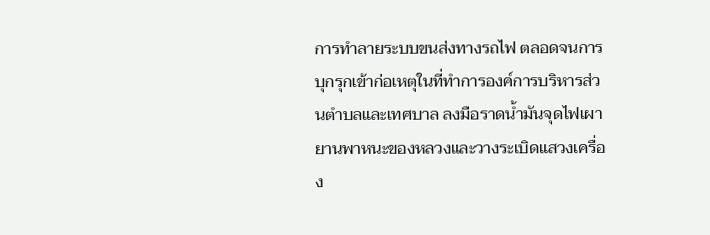การทำลายระบบขนส่งทางรถไฟ ตลอดจนการบุกรุกเข้าก่อเหตุในที่ทำการองค์การบริหารส่วนตำบลและเทศบาล ลงมือราดน้ำมันจุดไฟเผายานพาหนะของหลวงและวางระเบิดแสวงเครื่อง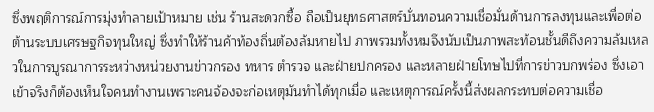ซึ่งพฤติการณ์การมุ่งทำลายเป้าหมาย เช่น ร้านสะดวกซื้อ ถือเป็นยุทธศาสตร์บั่นทอนความเชื่อมั่นด้านการลงทุนและเพื่อต่อต้านระบบเศรษฐกิจทุนใหญ่ ซึ่งทำให้ร้านค้าท้องถิ่นต้องล้มหายไป ภาพรวมทั้งหมจึงนับเป็นภาพสะท้อนชั้นดีถึงความล้มเหลวในการบูรณาการระหว่างหน่วยงานข่าวกรอง ทหาร ตำรวจ และฝ่ายปกครอง และหลายฝ่ายโทษไปที่การข่าวบกพร่อง ซึ่งเอาเข้าจริงก็ต้องเห็นใจคนทำงานเพราะคนจ้องจะก่อเหตุมันทำได้ทุกเมื่อ และเหตุการณ์ครั้งนี้ส่งผลกระทบต่อความเชื่อ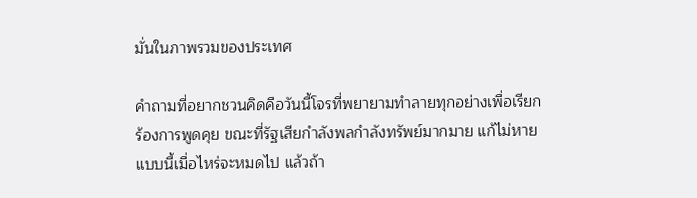มั่นในภาพรวมของประเทศ

คำถามที่อยากชวนคิดคือวันนี้โจรที่พยายามทำลายทุกอย่างเพื่อเรียกร้องการพูดคุย ขณะที่รัฐเสียกำลังพลกำลังทรัพย์มากมาย แก้ไม่หายแบบนี้เมื่อไหร่จะหมดไป แล้วถ้า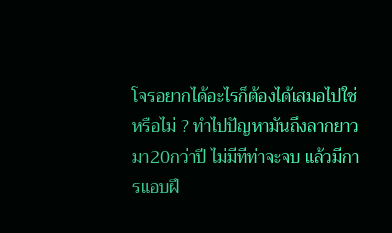โจรอยากได้อะไรก็ต้องได้เสมอไปใช่หรือไม่ ? ทำไปปัญหามันถึงลากยาวมา20กว่าปี ไม่มีทีท่าจะจบ แล้วมีการแอบฝึ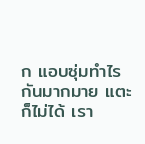ก แอบซุ่มทำไรกันมากมาย แตะก็ไม่ได้ เรา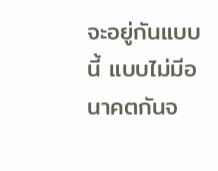จะอยู่กันแบบนี้ แบบไม่มีอนาคตกันจ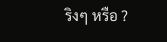ริงๆ หรือ ?